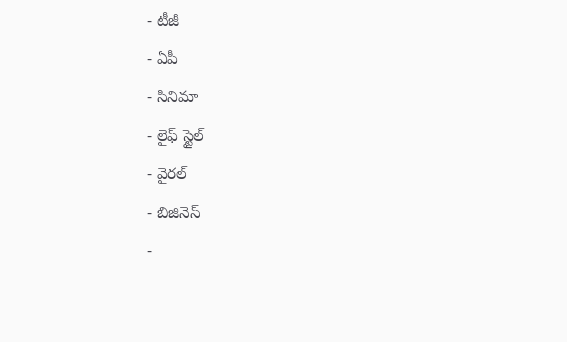- టీజీ
- ఏపీ
- సినిమా
- లైఫ్ స్టైల్
- వైరల్
- బిజినెస్
-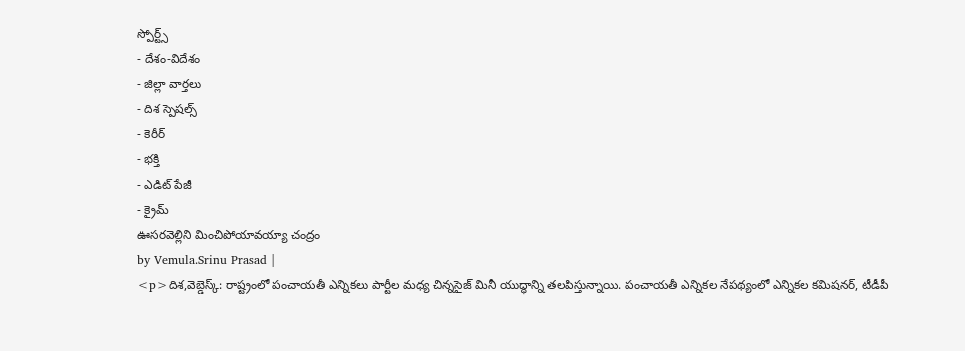స్పోర్ట్స్
- దేశం-విదేశం
- జిల్లా వార్తలు
- దిశ స్పెషల్స్
- కెరీర్
- భక్తి
- ఎడిట్ పేజీ
- క్రైమ్
ఊసరవెల్లిని మించిపోయావయ్యా చంద్రం
by Vemula.Srinu Prasad |
<p>దిశ,వెబ్డెస్క్: రాష్ట్రంలో పంచాయతీ ఎన్నికలు పార్టీల మధ్య చిన్నసైజ్ మినీ యుద్ధాన్ని తలపిస్తున్నాయి. పంచాయతీ ఎన్నికల నేపథ్యంలో ఎన్నికల కమిషనర్, టీడీపీ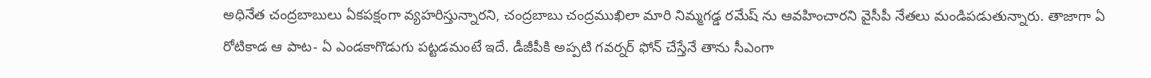అధినేత చంద్రబాబులు ఏకపక్షంగా వ్యహరిస్తున్నారని, చంద్రబాబు చంద్రముఖిలా మారి నిమ్మగడ్డ రమేష్ ను ఆవహించారని వైసీపీ నేతలు మండిపడుతున్నారు. తాజాగా ఏ రోటికాడ ఆ పాట- ఏ ఎండకాగొడుగు పట్టడమంటే ఇదే. డీజీపీకి అప్పటి గవర్నర్ ఫోన్ చేస్తేనే తాను సీఎంగా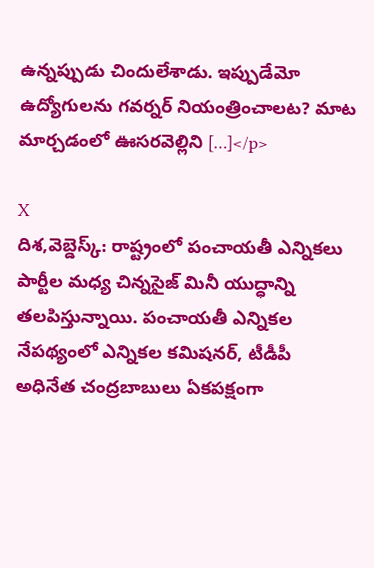ఉన్నప్పుడు చిందులేశాడు. ఇప్పుడేమో ఉద్యోగులను గవర్నర్ నియంత్రించాలట? మాట మార్చడంలో ఊసరవెల్లిని […]</p>

X
దిశ,వెబ్డెస్క్: రాష్ట్రంలో పంచాయతీ ఎన్నికలు పార్టీల మధ్య చిన్నసైజ్ మినీ యుద్ధాన్ని తలపిస్తున్నాయి. పంచాయతీ ఎన్నికల నేపథ్యంలో ఎన్నికల కమిషనర్, టీడీపీ అధినేత చంద్రబాబులు ఏకపక్షంగా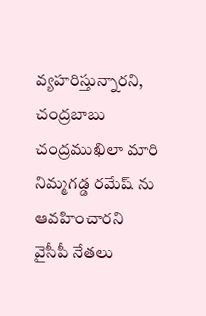వ్యహరిస్తున్నారని, చంద్రబాబు చంద్రముఖిలా మారి నిమ్మగడ్డ రమేష్ ను ఆవహించారని వైసీపీ నేతలు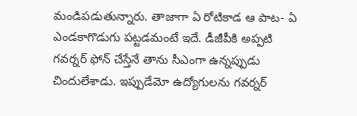మండిపడుతున్నారు. తాజాగా ఏ రోటికాడ ఆ పాట- ఏ ఎండకాగొడుగు పట్టడమంటే ఇదే. డీజీపీకి అప్పటి గవర్నర్ ఫోన్ చేస్తేనే తాను సీఎంగా ఉన్నప్పుడు చిందులేశాడు. ఇప్పుడేమో ఉద్యోగులను గవర్నర్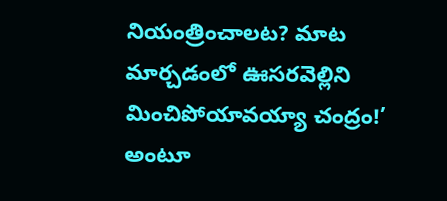నియంత్రించాలట? మాట మార్చడంలో ఊసరవెల్లిని మించిపోయావయ్యా చంద్రం!’ అంటూ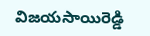విజయసాయిరెడ్డి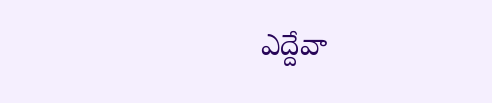ఎద్దేవా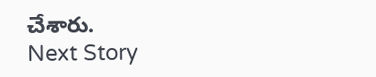చేశారు.
Next Story